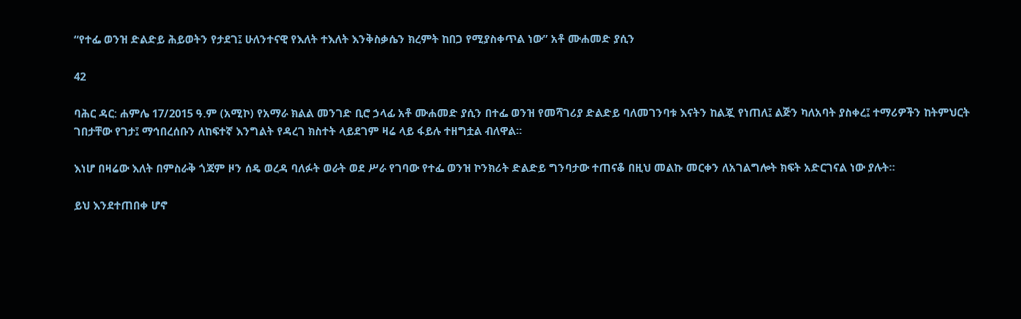“የተፌ ወንዝ ድልድይ ሕይወትን የታደገ፤ ሁለንተናዊ የእለት ተእለት እንቅስቃሴን ክረምት ከበጋ የሚያስቀጥል ነው” አቶ ሙሐመድ ያሲን

42

ባሕር ዳር: ሐምሌ 17/2015 ዓ.ም (አሚኮ) የአማራ ክልል መንገድ ቢሮ ኃላፊ አቶ ሙሐመድ ያሲን በተፌ ወንዝ የመሻገሪያ ድልድይ ባለመገንባቱ እናትን ከልጇ የነጠለ፤ ልጅን ካለአባት ያስቀረ፤ ተማሪዎችን ከትምህርት ገበታቸው የገታ፤ ማኅበረሰቡን ለከፍተኛ እንግልት የዳረገ ክስተት ላይደገም ዛሬ ላይ ፋይሉ ተዘግቷል ብለዋል።

እነሆ በዛሬው እለት በምስራቅ ጎጃም ዞን ሰዴ ወረዳ ባለፉት ወራት ወደ ሥራ የገባው የተፌ ወንዝ ኮንክሪት ድልድይ ግንባታው ተጠናቆ በዚህ መልኩ መርቀን ለአገልግሎት ክፍት አድርገናል ነው ያሉት።

ይህ እንደተጠበቀ ሆኖ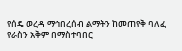የሰዴ ወረዳ ማኅበረሰብ ልማትን ከመጠየቅ ባለፈ የራስን አቅም በማስተባበር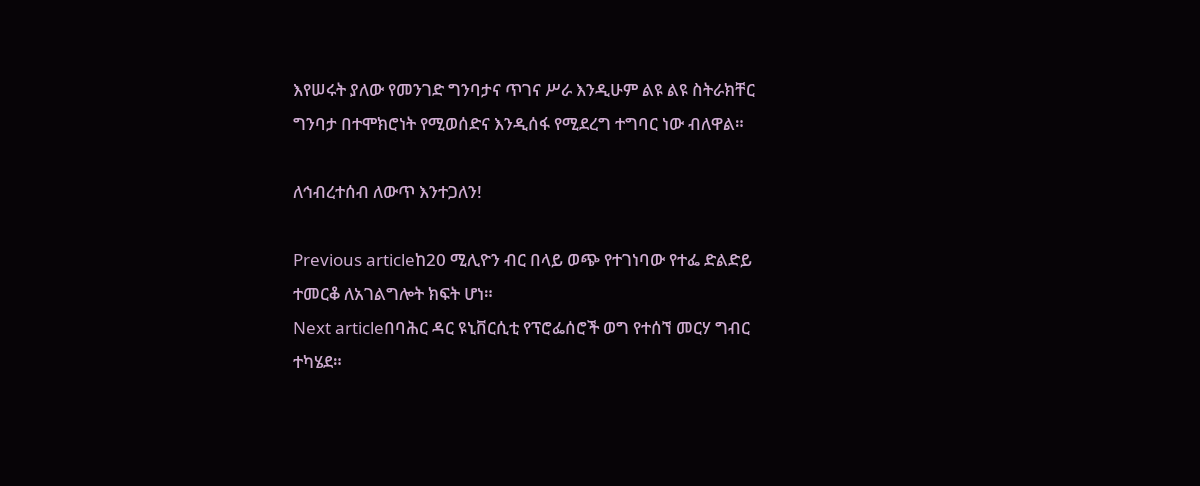እየሠሩት ያለው የመንገድ ግንባታና ጥገና ሥራ እንዲሁም ልዩ ልዩ ስትራክቸር ግንባታ በተሞክሮነት የሚወሰድና እንዲሰፋ የሚደረግ ተግባር ነው ብለዋል።

ለኅብረተሰብ ለውጥ እንተጋለን!

Previous articleከ20 ሚሊዮን ብር በላይ ወጭ የተገነባው የተፌ ድልድይ ተመርቆ ለአገልግሎት ክፍት ሆነ።
Next articleበባሕር ዳር ዩኒቨርሲቲ የፕሮፌሰሮች ወግ የተሰኘ መርሃ ግብር ተካሄደ።